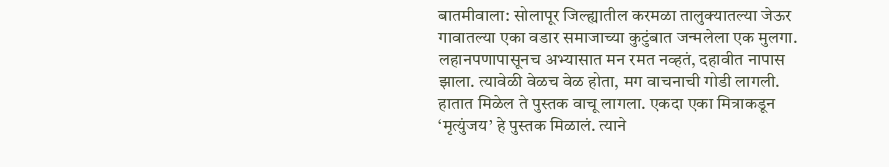बातमीवाला: सोलापूर जिल्ह्यातील करमळा तालुक्यातल्या जेऊर गावातल्या एका वडार समाजाच्या कुटुंबात जन्मलेला एक मुलगा. लहानपणापासूनच अभ्यासात मन रमत नव्हतं, दहावीत नापास झाला. त्यावेळी वेळच वेळ होता, मग वाचनाची गोडी लागली. हातात मिळेल ते पुस्तक वाचू लागला. एकदा एका मित्राकडून ‘मृत्युंजय’ हे पुस्तक मिळालं. त्याने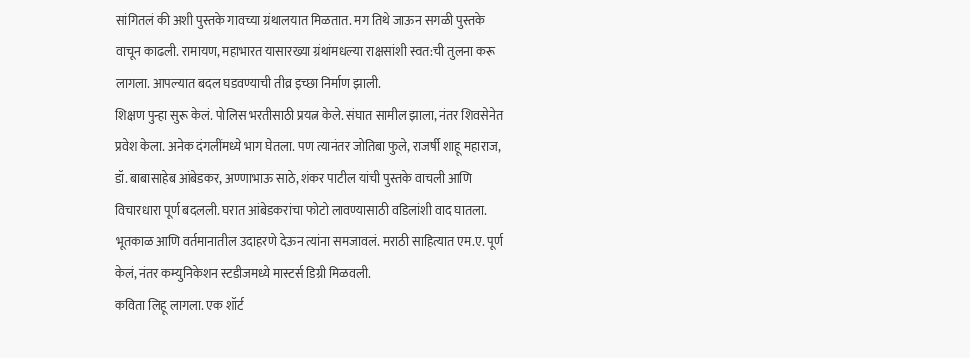सांगितलं की अशी पुस्तके गावच्या ग्रंथालयात मिळतात. मग तिथे जाऊन सगळी पुस्तके वाचून काढली. रामायण, महाभारत यासारख्या ग्रंथांमधल्या राक्षसांशी स्वत:ची तुलना करू लागला. आपल्यात बदल घडवण्याची तीव्र इच्छा निर्माण झाली.
शिक्षण पुन्हा सुरू केलं. पोलिस भरतीसाठी प्रयत्न केले. संघात सामील झाला, नंतर शिवसेनेत प्रवेश केला. अनेक दंगलींमध्ये भाग घेतला. पण त्यानंतर जोतिबा फुले, राजर्षी शाहू महाराज, डॉ. बाबासाहेब आंबेडकर, अण्णाभाऊ साठे, शंकर पाटील यांची पुस्तके वाचली आणि विचारधारा पूर्ण बदलली. घरात आंबेडकरांचा फोटो लावण्यासाठी वडिलांशी वाद घातला. भूतकाळ आणि वर्तमानातील उदाहरणे देऊन त्यांना समजावलं. मराठी साहित्यात एम.ए. पूर्ण केलं, नंतर कम्युनिकेशन स्टडीजमध्ये मास्टर्स डिग्री मिळवली.
कविता लिहू लागला. एक शॉर्ट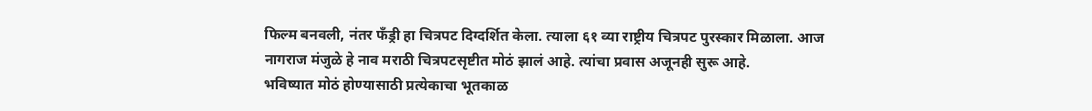फिल्म बनवली, नंतर फँड्री हा चित्रपट दिग्दर्शित केला. त्याला ६१ व्या राष्ट्रीय चित्रपट पुरस्कार मिळाला. आज नागराज मंजुळे हे नाव मराठी चित्रपटसृष्टीत मोठं झालं आहे. त्यांचा प्रवास अजूनही सुरू आहे.
भविष्यात मोठं होण्यासाठी प्रत्येकाचा भूतकाळ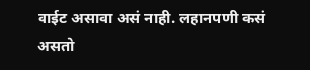वाईट असावा असं नाही. लहानपणी कसं असतो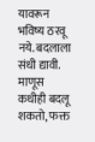यावरून भविष्य ठरवू नये. बदलाला संधी द्यावी. माणूस कधीही बदलू शकतो, फक्त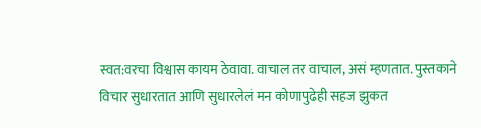स्वत:वरचा विश्वास कायम ठेवावा. वाचाल तर वाचाल, असं म्हणतात. पुस्तकाने विचार सुधारतात आणि सुधारलेलं मन कोणापुढेही सहज झुकत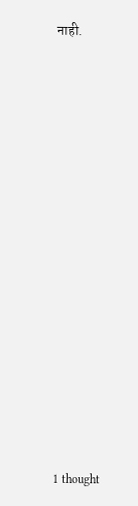नाही.
















1 thought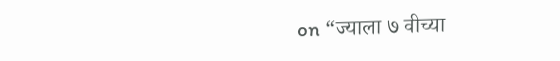on “ज्याला ७ वीच्या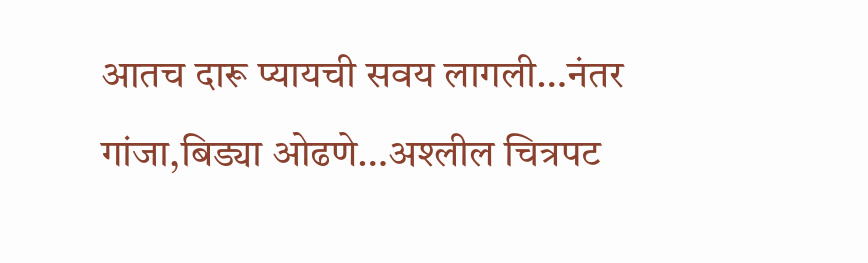आतच दारू प्यायची सवय लागली…नंतर गांजा,बिड्या ओढणे…अश्लील चित्रपट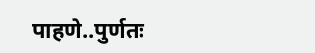पाहणे..पुर्णतः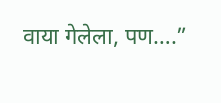वाया गेलेला, पण….”